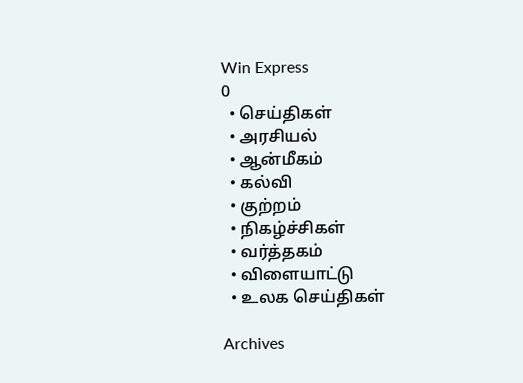Win Express
0
  • செய்திகள்
  • அரசியல்
  • ஆன்மீகம்
  • கல்வி
  • குற்றம்
  • நிகழ்ச்சிகள்
  • வர்த்தகம்
  • விளையாட்டு
  • உலக செய்திகள்

Archives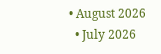• August 2026
  • July 2026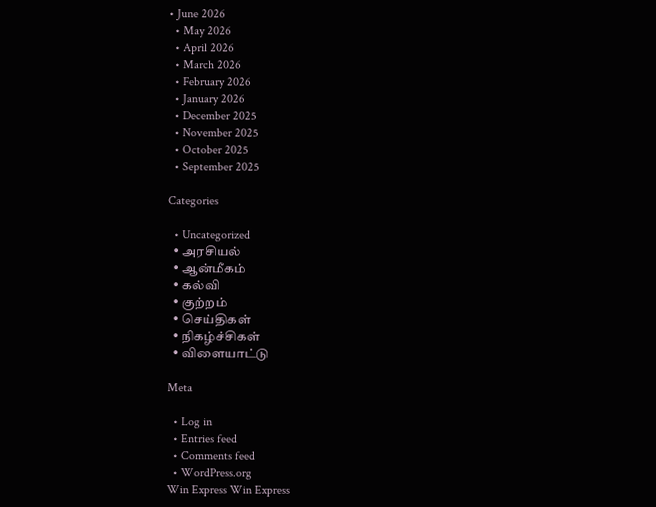• June 2026
  • May 2026
  • April 2026
  • March 2026
  • February 2026
  • January 2026
  • December 2025
  • November 2025
  • October 2025
  • September 2025

Categories

  • Uncategorized
  • அரசியல்
  • ஆன்மீகம்
  • கல்வி
  • குற்றம்
  • செய்திகள்
  • நிகழ்ச்சிகள்
  • விளையாட்டு

Meta

  • Log in
  • Entries feed
  • Comments feed
  • WordPress.org
Win Express Win Express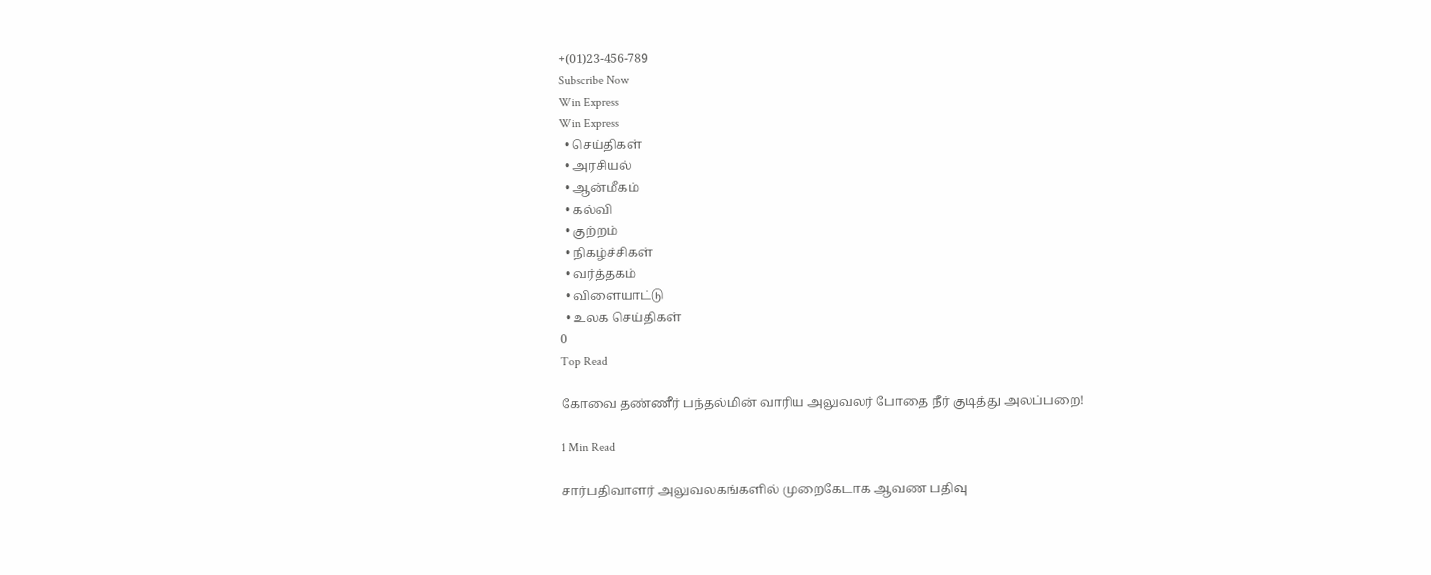+(01)23-456-789
Subscribe Now
Win Express
Win Express
  • செய்திகள்
  • அரசியல்
  • ஆன்மீகம்
  • கல்வி
  • குற்றம்
  • நிகழ்ச்சிகள்
  • வர்த்தகம்
  • விளையாட்டு
  • உலக செய்திகள்
0
Top Read

கோவை தண்ணீர் பந்தல்மின் வாரிய அலுவலர் போதை நீர் குடித்து அலப்பறை!

1 Min Read

சார்பதிவாளர் அலுவலகங்களில் முறைகேடாக ஆவண பதிவு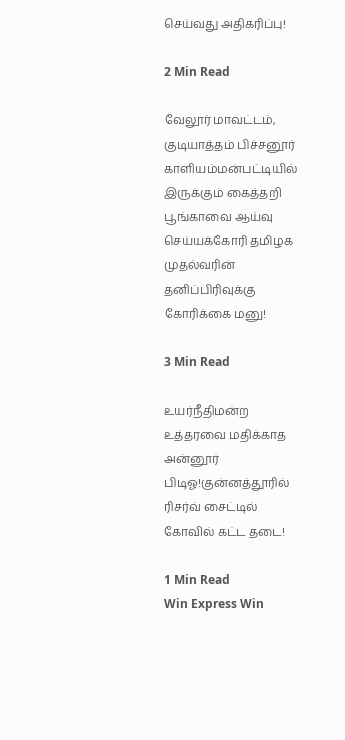செய்வது அதிகரிப்பு!

2 Min Read

வேலூர் மாவட்டம், குடியாத்தம் பிச்சனூர் காளியம்மன்பட்டியில் இருக்கும் கைத்தறி பூங்காவை ஆய்வு செய்யக்கோரி தமிழக முதல்வரின் தனிப்பிரிவுக்கு கோரிக்கை மனு!

3 Min Read

உயர்நீதிமன்ற உத்தரவை மதிக்காத  அன்னூர் பிடிஓ!குன்னத்தூரில் ரிசர்வ் சைட்டில் கோவில் கட்ட தடை!

1 Min Read
Win Express Win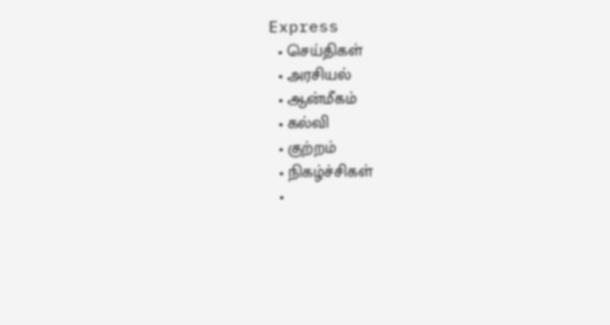Express
  • செய்திகள்
  • அரசியல்
  • ஆன்மீகம்
  • கல்வி
  • குற்றம்
  • நிகழ்ச்சிகள்
  •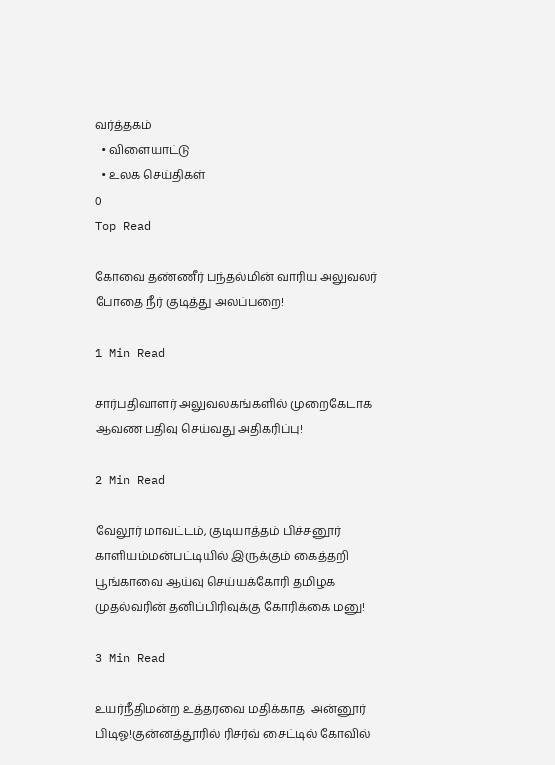வர்த்தகம்
  • விளையாட்டு
  • உலக செய்திகள்
0
Top Read

கோவை தண்ணீர் பந்தல்மின் வாரிய அலுவலர் போதை நீர் குடித்து அலப்பறை!

1 Min Read

சார்பதிவாளர் அலுவலகங்களில் முறைகேடாக ஆவண பதிவு செய்வது அதிகரிப்பு!

2 Min Read

வேலூர் மாவட்டம், குடியாத்தம் பிச்சனூர் காளியம்மன்பட்டியில் இருக்கும் கைத்தறி பூங்காவை ஆய்வு செய்யக்கோரி தமிழக முதல்வரின் தனிப்பிரிவுக்கு கோரிக்கை மனு!

3 Min Read

உயர்நீதிமன்ற உத்தரவை மதிக்காத  அன்னூர் பிடிஓ!குன்னத்தூரில் ரிசர்வ் சைட்டில் கோவில்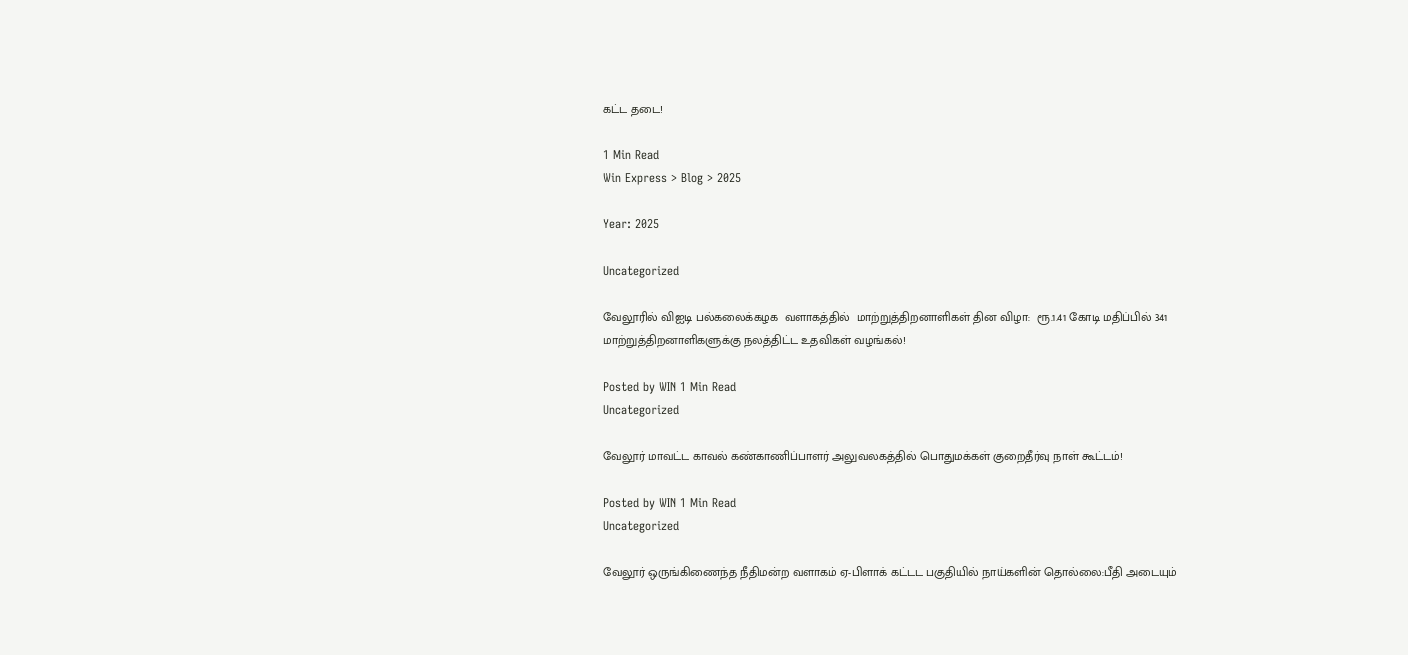கட்ட தடை!

1 Min Read
Win Express > Blog > 2025

Year: 2025

Uncategorized

வேலூரில் விஐடி பல்கலைக்கழக  வளாகத்தில்  மாற்றுத்திறனாளிகள் தின விழா:  ரூ.1.41 கோடி மதிப்பில் 341 மாற்றுத்திறனாளிகளுக்கு நலத்திட்ட உதவிகள் வழங்கல்!

Posted by WIN 1 Min Read
Uncategorized

வேலூர் மாவட்ட காவல் கண்காணிப்பாளர் அலுவலகத்தில் பொதுமக்கள் குறைதீர்வு நாள் கூட்டம்!

Posted by WIN 1 Min Read
Uncategorized

வேலூர் ஒருங்கிணைந்த நீதிமன்ற வளாகம் ஏ-பிளாக் கட்டட பகுதியில் நாய்களின் தொல்லை:பீதி அடையும்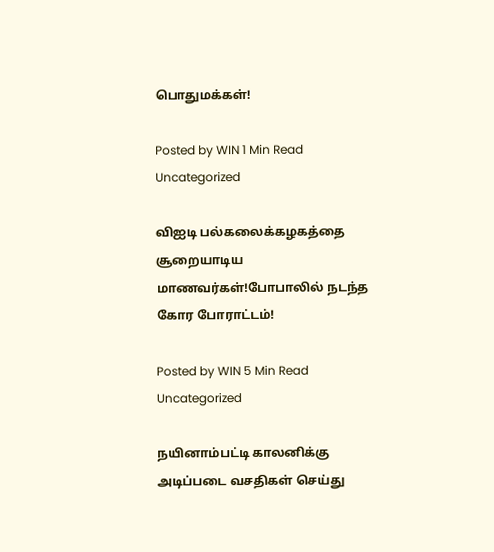பொதுமக்கள்!

Posted by WIN 1 Min Read
Uncategorized

விஐடி பல்கலைக்கழகத்தை சூறையாடிய மாணவர்கள்!போபாலில் நடந்த கோர போராட்டம்!

Posted by WIN 5 Min Read
Uncategorized

நயினாம்பட்டி காலனிக்கு அடிப்படை வசதிகள் செய்து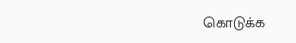கொடுக்க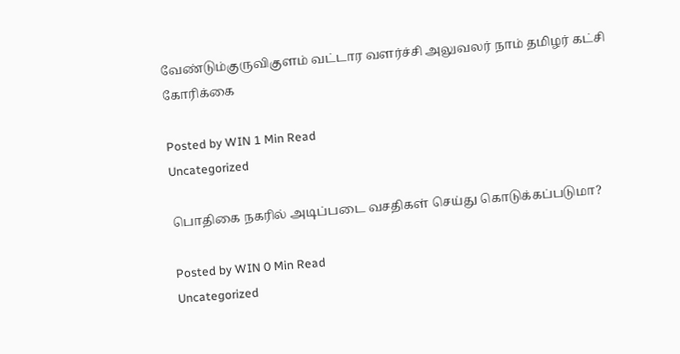வேண்டும்குருவிகுளம் வட்டார வளர்ச்சி அலுவலர் நாம் தமிழர் கட்சி கோரிக்கை

Posted by WIN 1 Min Read
Uncategorized

பொதிகை நகரில் அடிப்படை வசதிகள் செய்து கொடுக்கப்படுமா?

Posted by WIN 0 Min Read
Uncategorized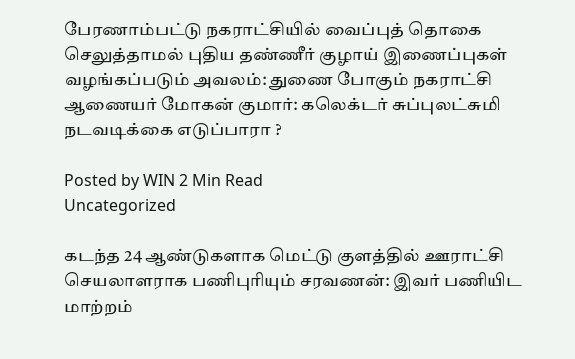பேரணாம்பட்டு நகராட்சியில் வைப்புத் தொகை செலுத்தாமல் புதிய தண்ணீர் குழாய் இணைப்புகள் வழங்கப்படும் அவலம்: துணை போகும் நகராட்சி ஆணையர் மோகன் குமார்: கலெக்டர் சுப்புலட்சுமி நடவடிக்கை எடுப்பாரா ?

Posted by WIN 2 Min Read
Uncategorized

கடந்த 24 ஆண்டுகளாக மெட்டு குளத்தில் ஊராட்சி செயலாளராக பணிபுரியும் சரவணன்: இவர் பணியிட மாற்றம்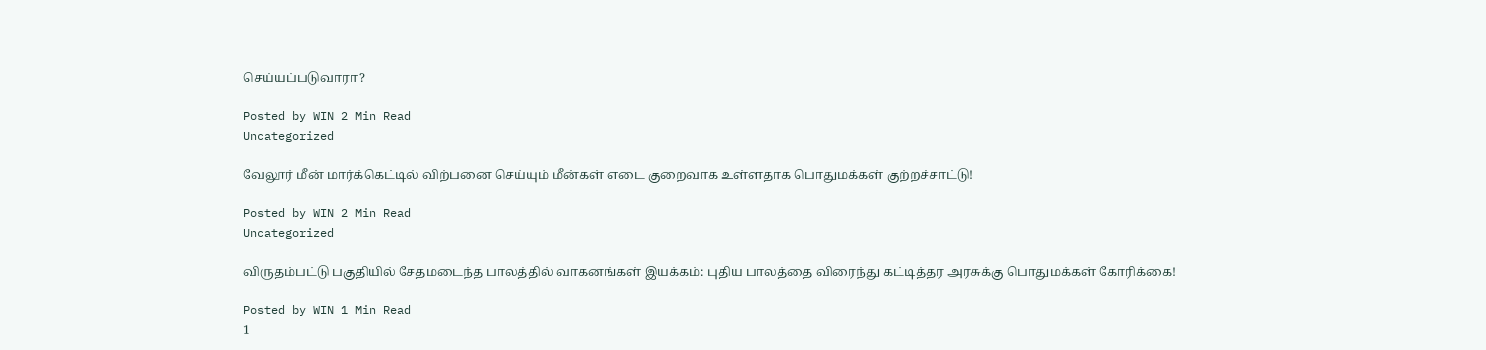செய்யப்படுவாரா?

Posted by WIN 2 Min Read
Uncategorized

வேலூர் மீன் மார்க்கெட்டில் விற்பனை செய்யும் மீன்கள் எடை குறைவாக உள்ளதாக பொதுமக்கள் குற்றச்சாட்டு!

Posted by WIN 2 Min Read
Uncategorized

விருதம்பட்டு பகுதியில் சேதமடைந்த பாலத்தில் வாகனங்கள் இயக்கம்: புதிய பாலத்தை விரைந்து கட்டித்தர அரசுக்கு பொதுமக்கள் கோரிக்கை!

Posted by WIN 1 Min Read
1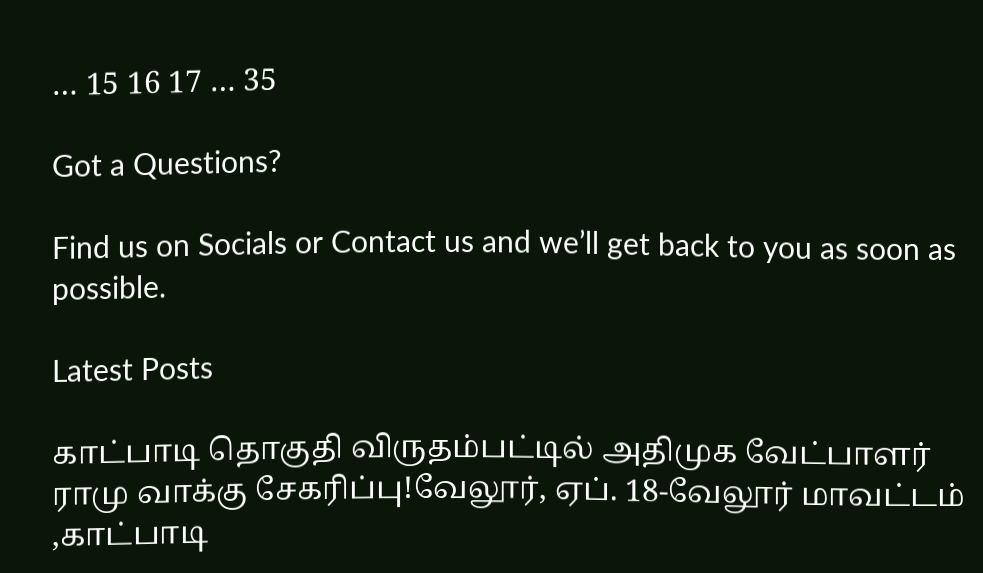… 15 16 17 … 35

Got a Questions?

Find us on Socials or Contact us and we’ll get back to you as soon as possible.

Latest Posts

காட்பாடி தொகுதி விருதம்பட்டில் அதிமுக வேட்பாளர் ராமு வாக்கு சேகரிப்பு!வேலூர், ஏப். 18-வேலூர் மாவட்டம் ,காட்பாடி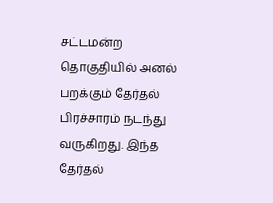சட்டமன்ற தொகுதியில் அனல் பறக்கும் தேர்தல் பிரச்சாரம் நடந்து வருகிறது. இந்த தேர்தல்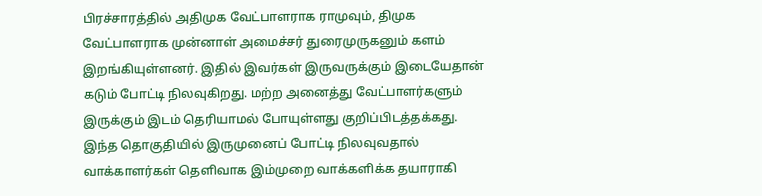பிரச்சாரத்தில் அதிமுக வேட்பாளராக ராமுவும், திமுக வேட்பாளராக முன்னாள் அமைச்சர் துரைமுருகனும் களம் இறங்கியுள்ளனர். இதில் இவர்கள் இருவருக்கும் இடையேதான் கடும் போட்டி நிலவுகிறது. மற்ற அனைத்து வேட்பாளர்களும் இருக்கும் இடம் தெரியாமல் போயுள்ளது குறிப்பிடத்தக்கது. இந்த தொகுதியில் இருமுனைப் போட்டி நிலவுவதால் வாக்காளர்கள் தெளிவாக இம்முறை வாக்களிக்க தயாராகி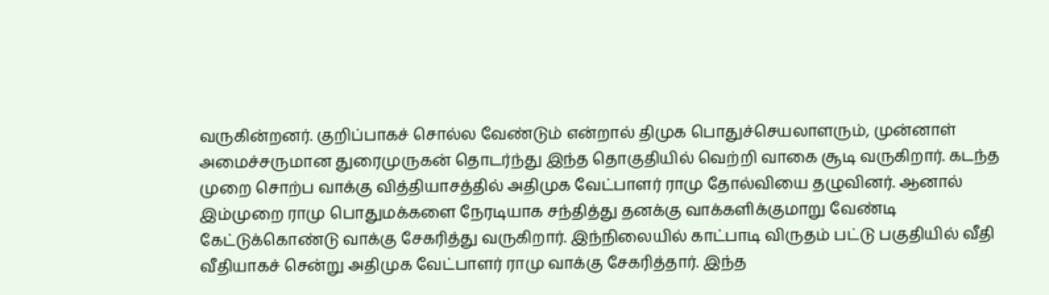வருகின்றனர். குறிப்பாகச் சொல்ல வேண்டும் என்றால் திமுக பொதுச்செயலாளரும், முன்னாள் அமைச்சருமான துரைமுருகன் தொடர்ந்து இந்த தொகுதியில் வெற்றி வாகை சூடி வருகிறார். கடந்த முறை சொற்ப வாக்கு வித்தியாசத்தில் அதிமுக வேட்பாளர் ராமு தோல்வியை தழுவினர். ஆனால் இம்முறை ராமு பொதுமக்களை நேரடியாக சந்தித்து தனக்கு வாக்களிக்குமாறு வேண்டி கேட்டுக்கொண்டு வாக்கு சேகரித்து வருகிறார். இந்நிலையில் காட்பாடி விருதம் பட்டு பகுதியில் வீதி வீதியாகச் சென்று அதிமுக வேட்பாளர் ராமு வாக்கு சேகரித்தார். இந்த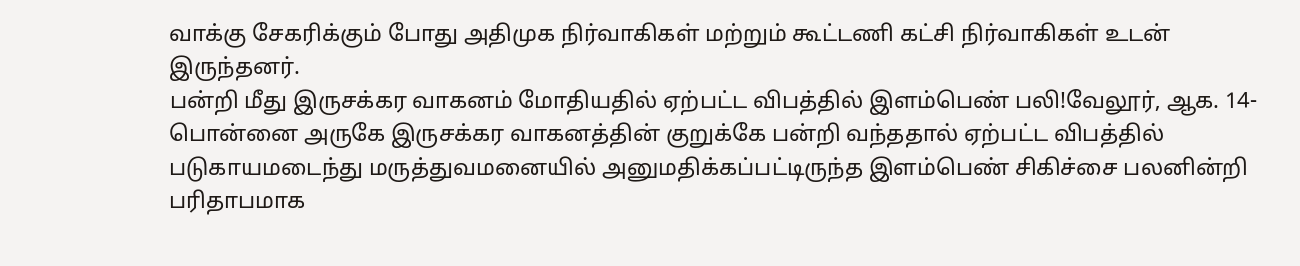வாக்கு சேகரிக்கும் போது அதிமுக நிர்வாகிகள் மற்றும் கூட்டணி கட்சி நிர்வாகிகள் உடன் இருந்தனர்.
பன்றி மீது இருசக்கர வாகனம் மோதியதில் ஏற்பட்ட விபத்தில் இளம்பெண் பலி!வேலூர், ஆக. 14-பொன்னை அருகே இருசக்கர வாகனத்தின் குறுக்கே பன்றி வந்ததால் ஏற்பட்ட விபத்தில் படுகாயமடைந்து மருத்துவமனையில் அனுமதிக்கப்பட்டிருந்த இளம்பெண் சிகிச்சை பலனின்றி பரிதாபமாக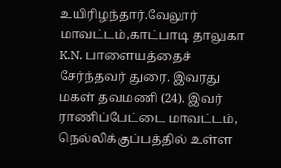உயிரிழந்தார்.வேலூர் மாவட்டம்,காட்பாடி தாலுகா K.N. பாளையத்தைச் சேர்ந்தவர் துரை. இவரது மகள் தவமணி (24). இவர் ராணிப்பேட்டை மாவட்டம், நெல்லிக்குப்பத்தில் உள்ள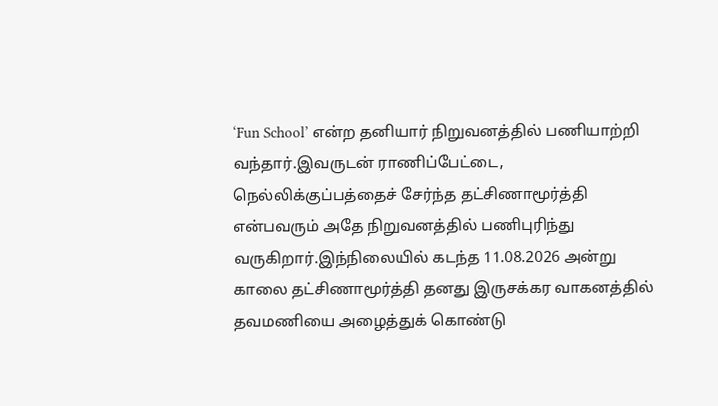‘Fun School’ என்ற தனியார் நிறுவனத்தில் பணியாற்றி வந்தார்.இவருடன் ராணிப்பேட்டை, நெல்லிக்குப்பத்தைச் சேர்ந்த தட்சிணாமூர்த்தி என்பவரும் அதே நிறுவனத்தில் பணிபுரிந்து வருகிறார்.இந்நிலையில் கடந்த 11.08.2026 அன்று காலை தட்சிணாமூர்த்தி தனது இருசக்கர வாகனத்தில் தவமணியை அழைத்துக் கொண்டு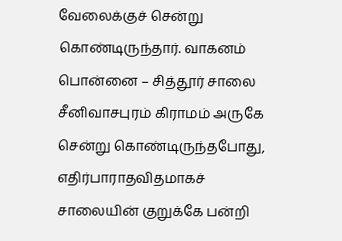வேலைக்குச் சென்று கொண்டிருந்தார். வாகனம் பொன்னை – சித்தூர் சாலை சீனிவாசபுரம் கிராமம் அருகே சென்று கொண்டிருந்தபோது, எதிர்பாராதவிதமாகச் சாலையின் குறுக்கே பன்றி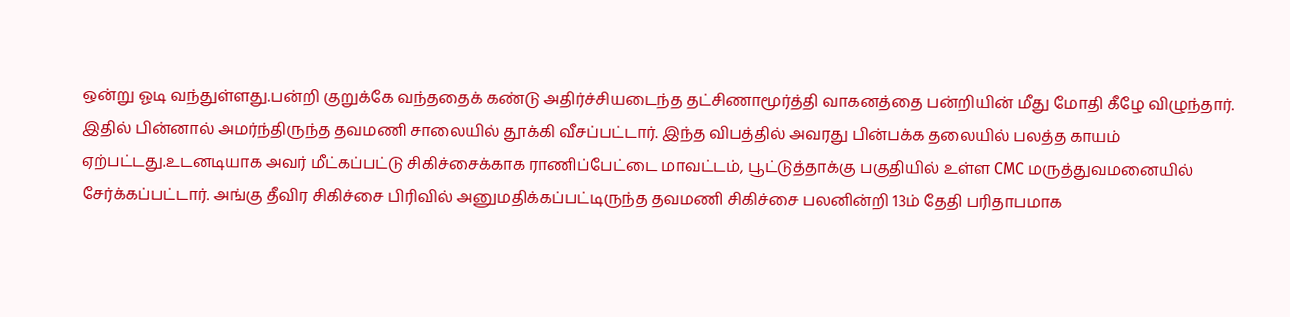ஒன்று ஓடி வந்துள்ளது.பன்றி குறுக்கே வந்ததைக் கண்டு அதிர்ச்சியடைந்த தட்சிணாமூர்த்தி வாகனத்தை பன்றியின் மீது மோதி கீழே விழுந்தார். இதில் பின்னால் அமர்ந்திருந்த தவமணி சாலையில் தூக்கி வீசப்பட்டார். இந்த விபத்தில் அவரது பின்பக்க தலையில் பலத்த காயம் ஏற்பட்டது.உடனடியாக அவர் மீட்கப்பட்டு சிகிச்சைக்காக ராணிப்பேட்டை மாவட்டம், பூட்டுத்தாக்கு பகுதியில் உள்ள CMC மருத்துவமனையில் சேர்க்கப்பட்டார். அங்கு தீவிர சிகிச்சை பிரிவில் அனுமதிக்கப்பட்டிருந்த தவமணி சிகிச்சை பலனின்றி 13ம் தேதி பரிதாபமாக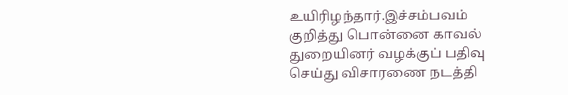உயிரிழந்தார்.இச்சம்பவம் குறித்து பொன்னை காவல் துறையினர் வழக்குப் பதிவு செய்து விசாரணை நடத்தி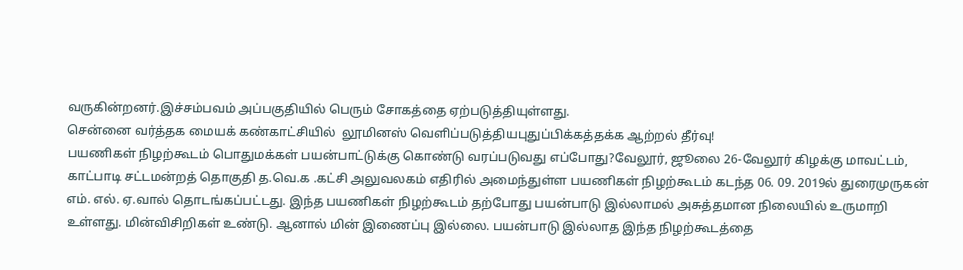வருகின்றனர்.இச்சம்பவம் அப்பகுதியில் பெரும் சோகத்தை ஏற்படுத்தியுள்ளது.
சென்னை வர்த்தக மையக் கண்காட்சியில்  லூமினஸ் வெளிப்படுத்தியபுதுப்பிக்கத்தக்க ஆற்றல் தீர்வு!
பயணிகள் நிழற்கூடம் பொதுமக்கள் பயன்பாட்டுக்கு கொண்டு வரப்படுவது எப்போது?வேலூர், ஜூலை 26-வேலூர் கிழக்கு மாவட்டம், காட்பாடி சட்டமன்றத் தொகுதி த.வெ.க .கட்சி அலுவலகம் எதிரில் அமைந்துள்ள பயணிகள் நிழற்கூடம் கடந்த 06. 09. 2019ல் துரைமுருகன் எம். எல். ஏ.வால் தொடங்கப்பட்டது. இந்த பயணிகள் நிழற்கூடம் தற்போது பயன்பாடு இல்லாமல் அசுத்தமான நிலையில் உருமாறி உள்ளது. மின்விசிறிகள் உண்டு. ஆனால் மின் இணைப்பு இல்லை. பயன்பாடு இல்லாத இந்த நிழற்கூடத்தை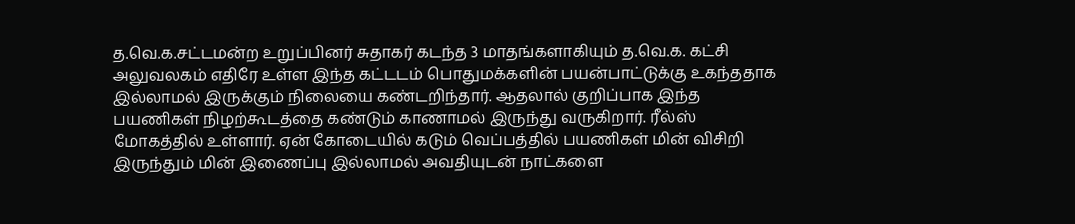த.வெ.க.சட்டமன்ற உறுப்பினர் சுதாகர் கடந்த 3 மாதங்களாகியும் த.வெ.க. கட்சி அலுவலகம் எதிரே உள்ள இந்த கட்டடம் பொதுமக்களின் பயன்பாட்டுக்கு உகந்ததாக இல்லாமல் இருக்கும் நிலையை கண்டறிந்தார். ஆதலால் குறிப்பாக இந்த பயணிகள் நிழற்கூடத்தை கண்டும் காணாமல் இருந்து வருகிறார். ரீல்ஸ் மோகத்தில் உள்ளார். ஏன் கோடையில் கடும் வெப்பத்தில் பயணிகள் மின் விசிறி இருந்தும் மின் இணைப்பு இல்லாமல் அவதியுடன் நாட்களை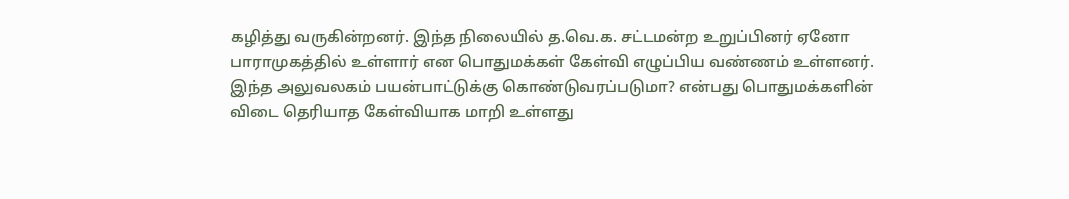கழித்து வருகின்றனர். இந்த நிலையில் த.வெ.க. சட்டமன்ற உறுப்பினர் ஏனோ பாராமுகத்தில் உள்ளார் என பொதுமக்கள் கேள்வி எழுப்பிய வண்ணம் உள்ளனர். இந்த அலுவலகம் பயன்பாட்டுக்கு கொண்டுவரப்படுமா? என்பது பொதுமக்களின் விடை தெரியாத கேள்வியாக மாறி உள்ளது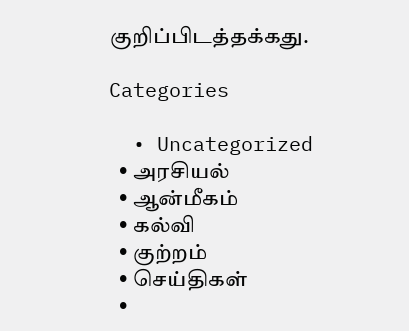குறிப்பிடத்தக்கது.

Categories

  • Uncategorized
  • அரசியல்
  • ஆன்மீகம்
  • கல்வி
  • குற்றம்
  • செய்திகள்
  •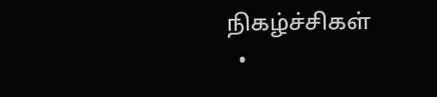நிகழ்ச்சிகள்
  •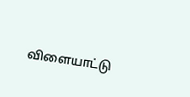விளையாட்டு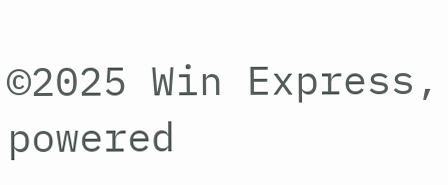©2025 Win Express, powered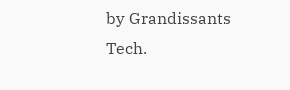by Grandissants Tech.